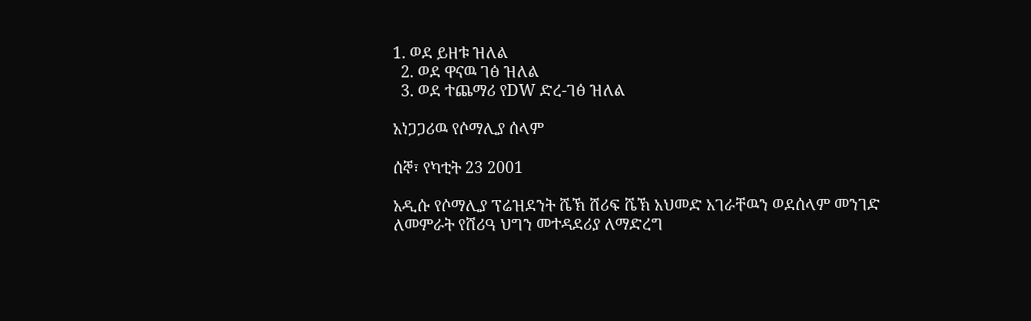1. ወደ ይዘቱ ዝለል
  2. ወደ ዋናዉ ገፅ ዝለል
  3. ወደ ተጨማሪ የDW ድረ-ገፅ ዝለል

አነጋጋሪዉ የሶማሊያ ሰላም

ሰኞ፣ የካቲት 23 2001

አዲሱ የሶማሊያ ፕሬዝደንት ሼኽ ሸሪፍ ሼኽ አህመድ አገራቸዉን ወደሰላም መንገድ ለመምራት የሸሪዓ ህግን መተዳደሪያ ለማድረግ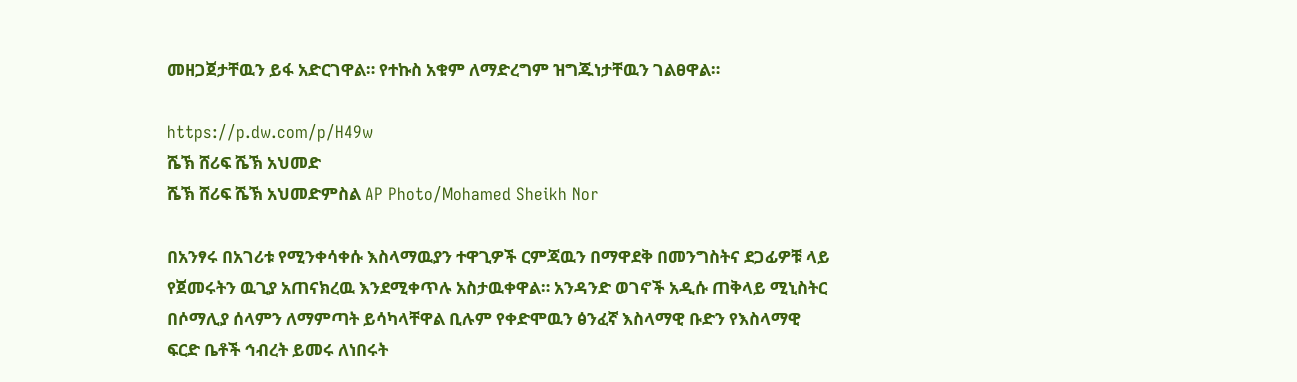መዘጋጀታቸዉን ይፋ አድርገዋል። የተኩስ አቁም ለማድረግም ዝግጁነታቸዉን ገልፀዋል።

https://p.dw.com/p/H49w
ሼኽ ሸሪፍ ሼኽ አህመድ
ሼኽ ሸሪፍ ሼኽ አህመድምስል AP Photo/Mohamed Sheikh Nor

በአንፃሩ በአገሪቱ የሚንቀሳቀሱ እስላማዉያን ተዋጊዎች ርምጃዉን በማዋደቅ በመንግስትና ደጋፊዎቹ ላይ የጀመሩትን ዉጊያ አጠናክረዉ እንደሚቀጥሉ አስታዉቀዋል። አንዳንድ ወገኖች አዲሱ ጠቅላይ ሚኒስትር በሶማሊያ ሰላምን ለማምጣት ይሳካላቸዋል ቢሉም የቀድሞዉን ፅንፈኛ እስላማዊ ቡድን የእስላማዊ ፍርድ ቤቶች ኅብረት ይመሩ ለነበሩት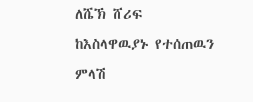ለሼኽ ሸሪፍ ከእስላዋዉያኑ የተሰጠዉን ምላሽ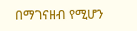በማገናዘብ የሚሆን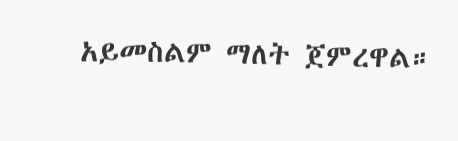አይመስልም ማለት ጀምረዋል።